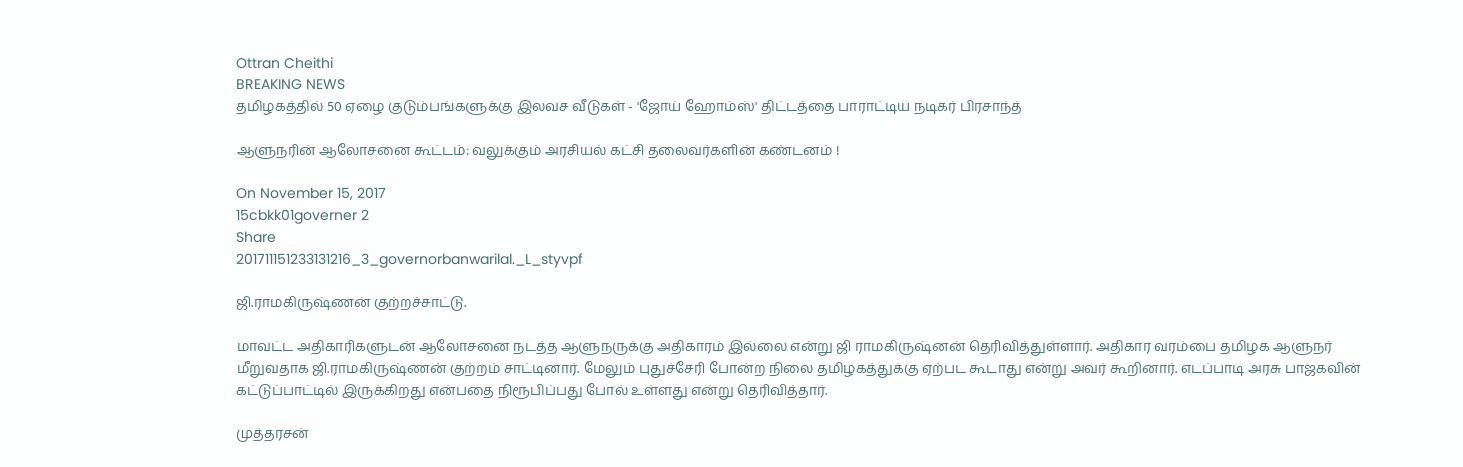Ottran Cheithi
BREAKING NEWS
தமிழகத்தில் 50 ஏழை குடும்பங்களுக்கு இலவச வீடுகள் - 'ஜோய் ஹோம்ஸ்' திட்டத்தை பாராட்டிய நடிகர் பிரசாந்த்

ஆளுநரின் ஆலோசனை கூட்டம்: வலுக்கும் அரசியல் கட்சி தலைவர்களின் கண்டனம் !

On November 15, 2017
15cbkk01governer 2
Share
201711151233131216_3_governorbanwarilal._L_styvpf

ஜி.ராமகிருஷ்ணன் குற்றச்சாட்டு.

மாவட்ட அதிகாரிகளுடன் ஆலோசனை நடத்த ஆளுநருக்கு அதிகாரம் இல்லை என்று ஜி ராமகிருஷ்னன் தெரிவித்துள்ளார். அதிகார வரம்பை தமிழக ஆளுநர் மீறுவதாக ஜி.ராமகிருஷ்ணன் குற்றம் சாட்டினார். மேலும் புதுச்சேரி போன்ற நிலை தமிழகத்துக்கு ஏற்பட கூடாது என்று அவர் கூறினார். எடப்பாடி அரசு பாஜகவின் கட்டுப்பாட்டில் இருக்கிறது என்பதை நிரூபிப்பது போல் உள்ளது என்று தெரிவித்தார்.

முத்தரசன்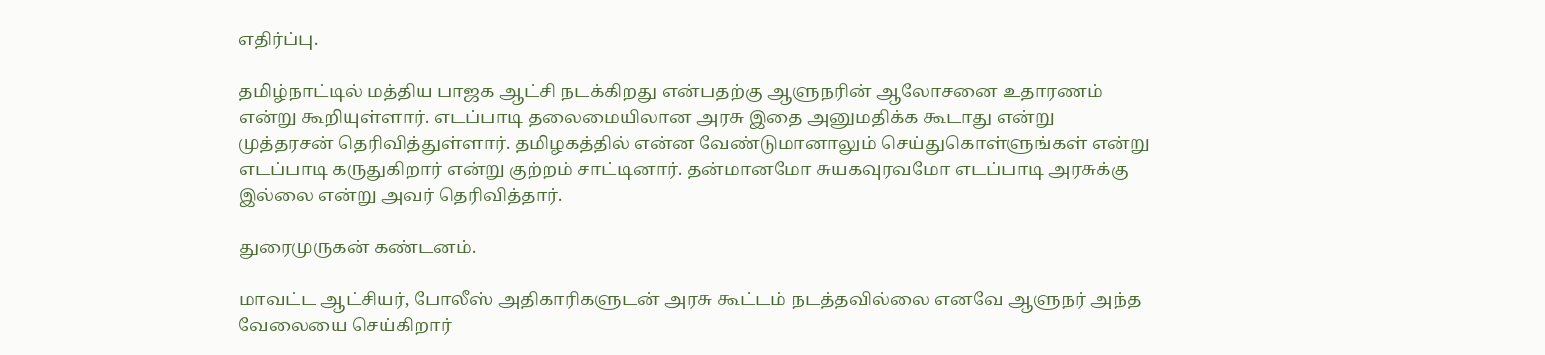எதிர்ப்பு.

தமிழ்நாட்டில் மத்திய பாஜக ஆட்சி நடக்கிறது என்பதற்கு ஆளுநரின் ஆலோசனை உதாரணம் என்று கூறியுள்ளார். எடப்பாடி தலைமையிலான அரசு இதை அனுமதிக்க கூடாது என்று முத்தரசன் தெரிவித்துள்ளார். தமிழகத்தில் என்ன வேண்டுமானாலும் செய்துகொள்ளுங்கள் என்று எடப்பாடி கருதுகிறார் என்று குற்றம் சாட்டினார். தன்மானமோ சுயகவுரவமோ எடப்பாடி அரசுக்கு இல்லை என்று அவர் தெரிவித்தார்.

துரைமுருகன் கண்டனம்.

மாவட்ட ஆட்சியர், போலீஸ் அதிகாரிகளுடன் அரசு கூட்டம் நடத்தவில்லை எனவே ஆளுநர் அந்த வேலையை செய்கிறார்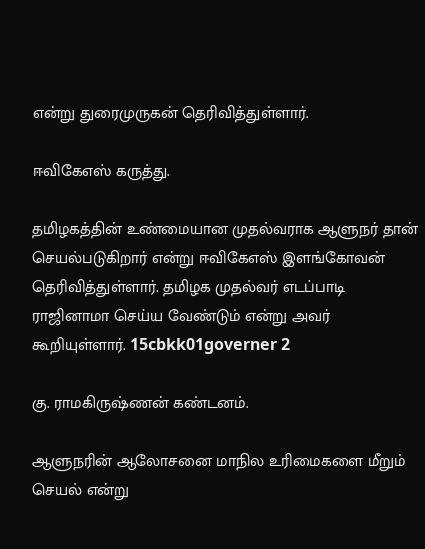என்று துரைமுருகன் தெரிவித்துள்ளார்.

ஈவிகேஎஸ் கருத்து.

தமிழகத்தின் உண்மையான முதல்வராக ஆளுநர் தான் செயல்படுகிறார் என்று ஈவிகேஎஸ் இளங்கோவன் தெரிவித்துள்ளார். தமிழக முதல்வர் எடப்பாடி ராஜினாமா செய்ய வேண்டும் என்று அவர் கூறியுள்ளார். 15cbkk01governer 2

கு. ராமகிருஷ்ணன் கண்டனம்.

ஆளுநரின் ஆலோசனை மாநில உரிமைகளை மீறும் செயல் என்று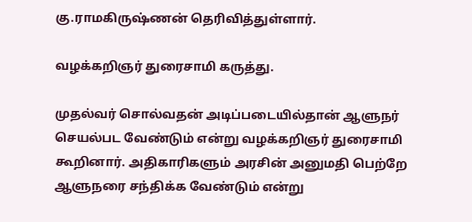கு.ராமகிருஷ்ணன் தெரிவித்துள்ளார்.

வழக்கறிஞர் துரைசாமி கருத்து.

முதல்வர் சொல்வதன் அடிப்படையில்தான் ஆளுநர் செயல்பட வேண்டும் என்று வழக்கறிஞர் துரைசாமி கூறினார். அதிகாரிகளும் அரசின் அனுமதி பெற்றே ஆளுநரை சந்திக்க வேண்டும் என்று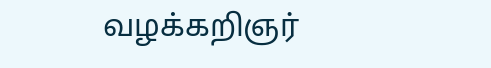வழக்கறிஞர்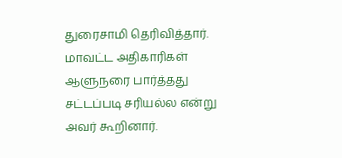துரைசாமி தெரிவித்தார். மாவட்ட அதிகாரிகள் ஆளுநரை பார்த்தது சட்டப்படி சரியல்ல என்று அவர் கூறினார்.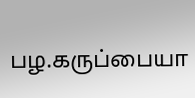பழ.கருப்பையா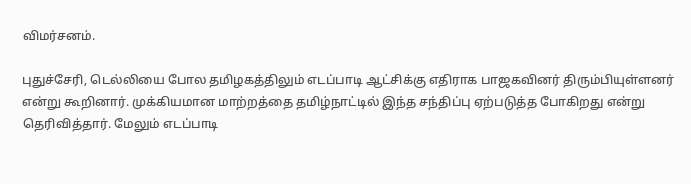விமர்சனம்.

புதுச்சேரி, டெல்லியை போல தமிழகத்திலும் எடப்பாடி ஆட்சிக்கு எதிராக பாஜகவினர் திரும்பியுள்ளனர் என்று கூறினார். முக்கியமான மாற்றத்தை தமிழ்நாட்டில் இந்த சந்திப்பு ஏற்படுத்த போகிறது என்று தெரிவித்தார். மேலும் எடப்பாடி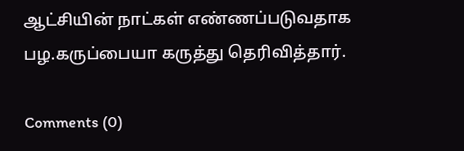ஆட்சியின் நாட்கள் எண்ணப்படுவதாக பழ.கருப்பையா கருத்து தெரிவித்தார்.

Comments (0)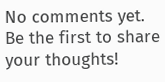No comments yet. Be the first to share your thoughts!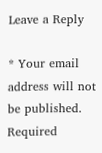Leave a Reply

* Your email address will not be published. Required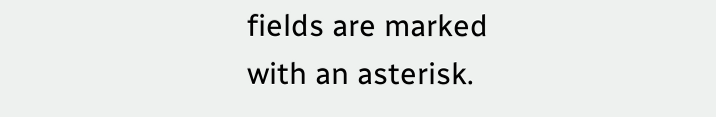fields are marked with an asterisk.